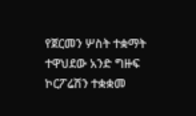የጀርመን ሦስት ተቋማት ተዋህደው አንድ ግዙፍ ኮርፖሬሽን ተቋቋመ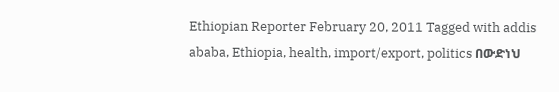Ethiopian Reporter February 20, 2011 Tagged with addis ababa, Ethiopia, health, import/export, politics በውድነህ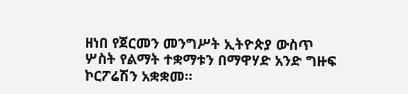ዘነበ የጀርመን መንግሥት ኢትዮጵያ ውስጥ ሦስት የልማት ተቋማቱን በማዋሃድ አንድ ግዙፍ ኮርፖሬሽን አቋቋመ፡፡